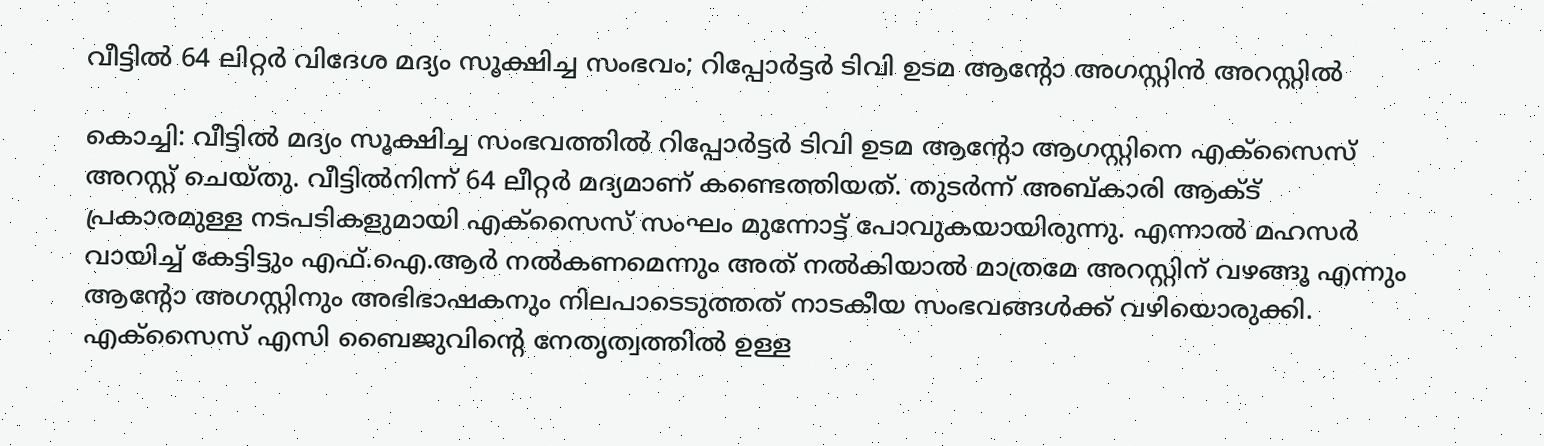വീട്ടിൽ 64 ലിറ്റർ വിദേശ മദ്യം സൂക്ഷിച്ച സംഭവം; റിപ്പോർട്ടർ ടിവി ഉടമ ആന്റോ അഗസ്റ്റിൻ അറസ്റ്റിൽ

കൊച്ചി: വീട്ടിൽ മദ്യം സൂക്ഷിച്ച സംഭവത്തിൽ റിപ്പോർട്ടർ ടിവി ഉടമ ആന്റോ ആഗസ്റ്റിനെ എക്സൈസ് അറസ്റ്റ് ചെയ്തു. വീട്ടിൽനിന്ന് 64 ലീറ്റർ മദ്യമാണ് കണ്ടെത്തിയത്. തുടർന്ന് അബ്കാരി ആക്ട് പ്രകാരമുള്ള നടപടികളുമായി എക്സൈസ് സംഘം മുന്നോട്ട് പോവുകയായിരുന്നു. എന്നാൽ മഹസർ വായിച്ച് കേട്ടിട്ടും എഫ്.ഐ.ആർ നൽകണമെന്നും അത് നൽകിയാൽ മാത്രമേ അറസ്റ്റിന് വഴങ്ങൂ എന്നും ആന്റോ അഗസ്റ്റിനും അഭിഭാഷകനും നിലപാടെടുത്തത് നാടകീയ സംഭവങ്ങൾക്ക് വഴിയൊരുക്കി.
എക്സൈസ് എസി ബൈജുവിന്റെ നേതൃത്വത്തിൽ ഉള്ള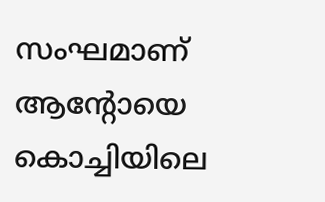സംഘമാണ് ആന്റോയെ കൊച്ചിയിലെ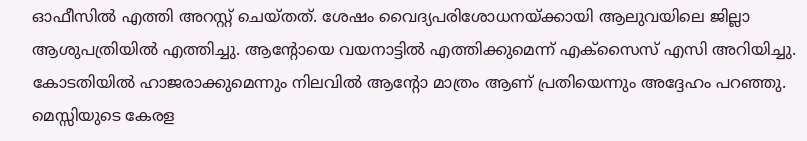ഓഫീസിൽ എത്തി അറസ്റ്റ് ചെയ്തത്. ശേഷം വൈദ്യപരിശോധനയ്ക്കായി ആലുവയിലെ ജില്ലാ ആശുപത്രിയിൽ എത്തിച്ചു. ആൻ്റോയെ വയനാട്ടിൽ എത്തിക്കുമെന്ന് എക്സൈസ് എസി അറിയിച്ചു. കോടതിയിൽ ഹാജരാക്കുമെന്നും നിലവിൽ ആന്റോ മാത്രം ആണ് പ്രതിയെന്നും അദ്ദേഹം പറഞ്ഞു.
മെസ്സിയുടെ കേരള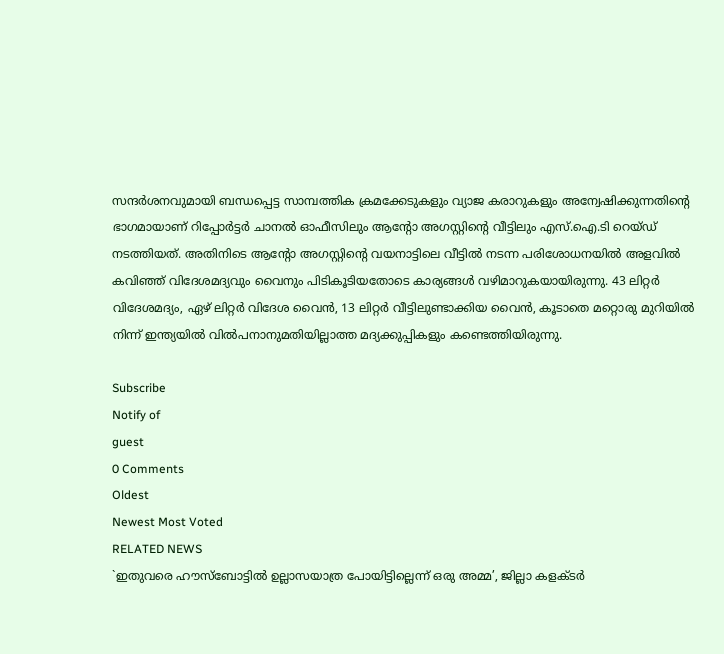സന്ദർശനവുമായി ബന്ധപ്പെട്ട സാമ്പത്തിക ക്രമക്കേടുകളും വ്യാജ കരാറുകളും അന്വേഷിക്കുന്നതിന്റെ ഭാഗമായാണ് റിപ്പോർട്ടർ ചാനൽ ഓഫീസിലും ആന്റോ അഗസ്റ്റിന്റെ വീട്ടിലും എസ്‌.ഐ.ടി റെയ്ഡ് നടത്തിയത്. അതിനിടെ ആന്റോ അഗസ്റ്റിന്റെ വയനാട്ടിലെ വീട്ടിൽ നടന്ന പരിശോധനയിൽ അളവിൽ കവിഞ്ഞ് വിദേശമദ്യവും വൈനും പിടികൂടിയതോടെ കാര്യങ്ങൾ വഴിമാറുകയായിരുന്നു. 43 ലിറ്റർ വിദേശമദ്യം, ഏഴ് ലിറ്റർ വിദേശ വൈൻ, 13 ലിറ്റർ വീട്ടിലുണ്ടാക്കിയ വൈൻ, കൂടാതെ മറ്റൊരു മുറിയിൽ നിന്ന് ഇന്ത്യയിൽ വിൽപനാനുമതിയില്ലാത്ത മദ്യക്കുപ്പികളും കണ്ടെത്തിയിരുന്നു.

Subscribe
Notify of
guest
0 Comments
Oldest
Newest Most Voted
RELATED NEWS
`ഇതുവരെ ഹൗസ്ബോട്ടിൽ ഉല്ലാസയാത്ര പോയിട്ടില്ലെന്ന് ഒരു അമ്മ’, ജില്ലാ കളക്ടർ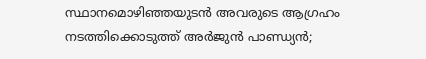സ്ഥാനമൊഴിഞ്ഞയുടൻ അവരുടെ ആഗ്രഹം നടത്തിക്കൊടുത്ത് അർജുൻ പാണ്ഡ്യൻ;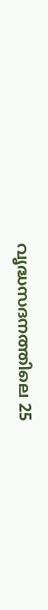വൃദ്ധസദനത്തിലെ 25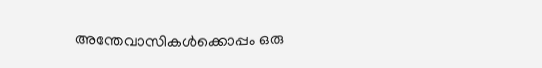അന്തേവാസികൾക്കൊപ്പം ഒരു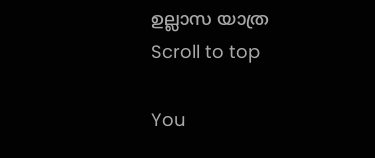ഉല്ലാസ യാത്ര
Scroll to top

You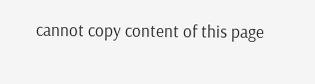cannot copy content of this page